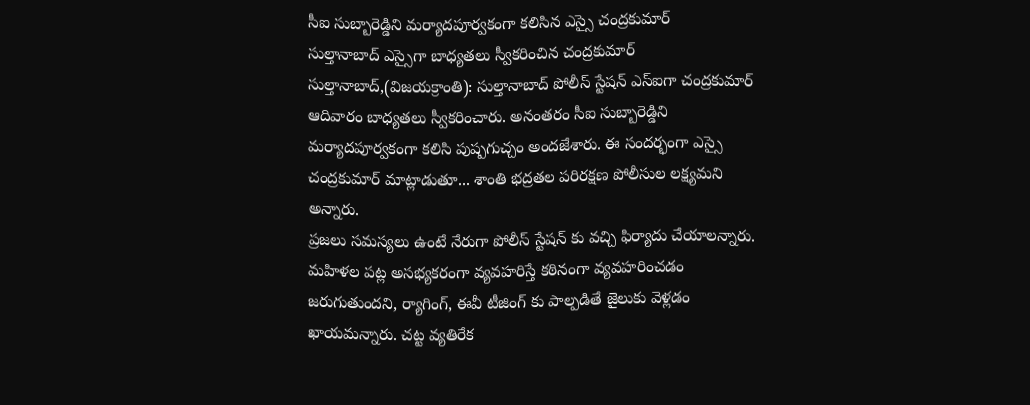సీఐ సుబ్బారెడ్డిని మర్యాదపూర్వకంగా కలిసిన ఎస్సై చంద్రకుమార్
సుల్తానాబాద్ ఎస్సైగా బాధ్యతలు స్వీకరించిన చంద్రకుమార్
సుల్తానాబాద్,(విజయక్రాంతి): సుల్తానాబాద్ పోలీస్ స్టేషన్ ఎస్ఐగా చంద్రకుమార్ ఆదివారం బాధ్యతలు స్వీకరించారు. అనంతరం సీఐ సుబ్బారెడ్డిని మర్యాదపూర్వకంగా కలిసి పుష్పగుచ్చం అందజేశారు. ఈ సందర్భంగా ఎస్సై చంద్రకుమార్ మాట్లాడుతూ... శాంతి భద్రతల పరిరక్షణ పోలీసుల లక్ష్యమని అన్నారు.
ప్రజలు సమస్యలు ఉంటే నేరుగా పోలీస్ స్టేషన్ కు వచ్చి ఫిర్యాదు చేయాలన్నారు. మహిళల పట్ల అసభ్యకరంగా వ్యవహరిస్తే కఠినంగా వ్యవహరించడం జరుగుతుందని, ర్యాగింగ్, ఈవీ టీజింగ్ కు పాల్పడితే జైలుకు వెళ్లడం ఖాయమన్నారు. చట్ట వ్యతిరేక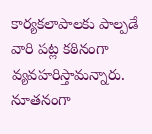కార్యకలాపాలకు పాల్పడే వారి పట్ల కఠినంగా వ్యవహరిస్తామన్నారు. నూతనంగా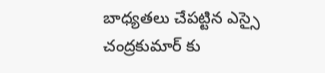బాధ్యతలు చేపట్టిన ఎస్సై చంద్రకుమార్ కు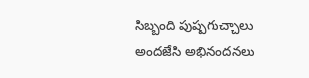సిబ్బంది పుష్పగుచ్చాలు అందజేసి అభినందనలు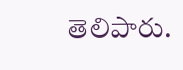తెలిపారు.